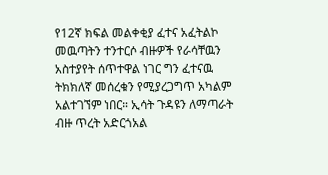የ12ኛ ክፍል መልቀቂያ ፈተና አፈትልኮ መዉጣትን ተንተርሶ ብዙዎች የራሳቸዉን አስተያየት ሰጥተዋል ነገር ግን ፈተናዉ ትክክለኛ መሰረቁን የሚያረጋግጥ አካልም አልተገኘም ነበር። ኢሳት ጉዳዩን ለማጣራት ብዙ ጥረት አድርጎአል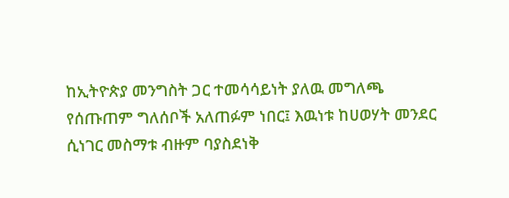ከኢትዮጵያ መንግስት ጋር ተመሳሳይነት ያለዉ መግለጫ የሰጡጠም ግለሰቦች አለጠፉም ነበር፤ እዉነቱ ከሀወሃት መንደር ሲነገር መስማቱ ብዙም ባያስደነቅ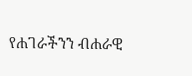የሐገራችንን ብሐራዊ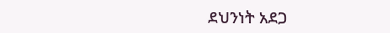ደህንነት አደጋ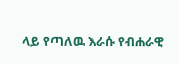ላይ የጣለዉ እራሱ የብሐራዊ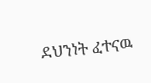ደህንነት ፈተናዉ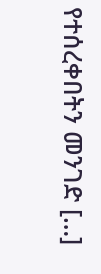የተሰረቀበትን መንገድ […]